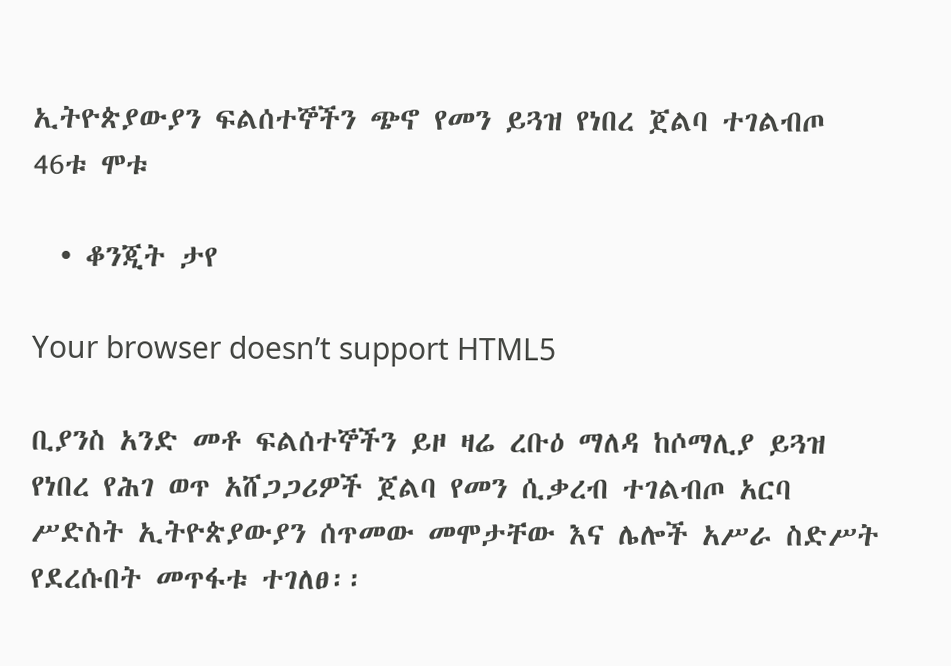ኢትዮጵያውያን ፍልሰተኞችን ጭኖ የመን ይጓዝ የነበረ ጀልባ ተገልብጦ 46ቱ ሞቱ

  • ቆንጂት ታየ

Your browser doesn’t support HTML5

ቢያንስ አንድ መቶ ፍልሰተኞችን ይዞ ዛሬ ረቡዕ ማለዳ ከሶማሊያ ይጓዝ የነበረ የሕገ ወጥ አሸጋጋሪዎች ጀልባ የመን ሲቃረብ ተገልብጦ አርባ ሥድስት ኢትዮጵያውያን ሰጥመው መሞታቸው እና ሌሎች አሥራ ስድሥት የደረሱበት መጥፋቱ ተገለፀ፡፡